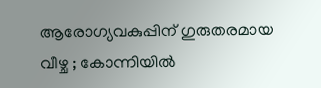ആരോഗ്യവകുപ്പിന് ഗുരുതരമായ വീഴ്ച ; കോന്നിയിൽ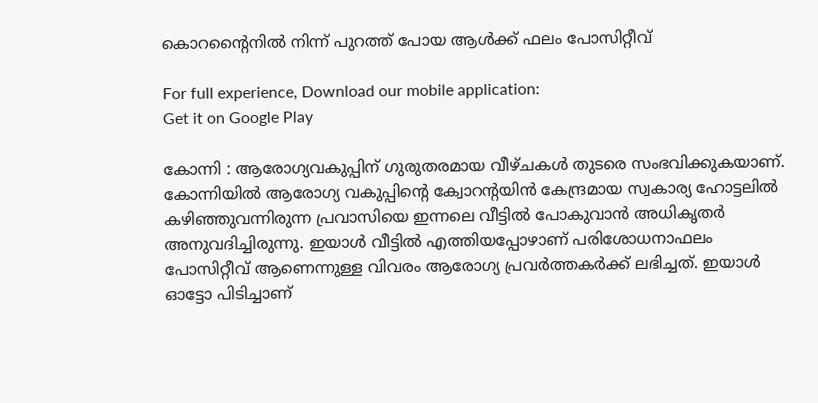കൊറൻ്റൈനിൽ നിന്ന് പുറത്ത് പോയ ആൾക്ക് ഫലം പോസിറ്റീവ്

For full experience, Download our mobile application:
Get it on Google Play

കോന്നി : ആരോഗ്യവകുപ്പിന് ഗുരുതരമായ വീഴ്ചകള്‍ തുടരെ സംഭവിക്കുകയാണ്. കോന്നിയില്‍ ആരോഗ്യ വകുപ്പിന്റെ ക്വോറന്റയിൻ കേന്ദ്രമായ സ്വകാര്യ ഹോട്ടലില്‍ കഴിഞ്ഞുവന്നിരുന്ന പ്രവാസിയെ ഇന്നലെ വീട്ടില്‍ പോകുവാന്‍ അധികൃതര്‍ അനുവദിച്ചിരുന്നു. ഇയാള്‍ വീട്ടില്‍ എത്തിയപ്പോഴാണ് പരിശോധനാഫലം പോസിറ്റീവ് ആണെന്നുള്ള വിവരം ആരോഗ്യ പ്രവര്‍ത്തകര്‍ക്ക് ലഭിച്ചത്. ഇയാള്‍ ഓട്ടോ പിടിച്ചാണ്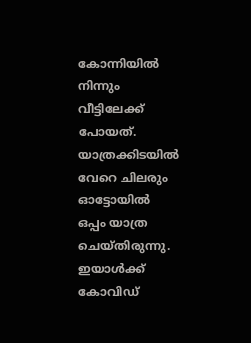കോന്നിയില്‍ നിന്നും വീട്ടിലേക്ക് പോയത്. യാത്രക്കിടയില്‍ വേറെ ചിലരും ഓട്ടോയില്‍ ഒപ്പം യാത്ര ചെയ്തിരുന്നു. ഇയാള്‍ക്ക് കോവിഡ്‌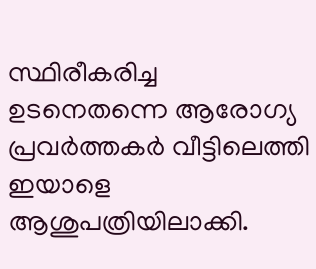സ്ഥിരീകരിച്ച ഉടനെതന്നെ ആരോഗ്യ പ്രവര്‍ത്തകര്‍ വീട്ടിലെത്തി ഇയാളെ ആശുപത്രിയിലാക്കി.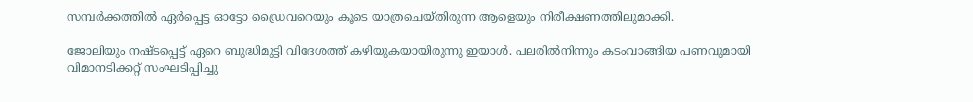സമ്പര്‍ക്കത്തില്‍ ഏര്‍പ്പെട്ട ഓട്ടോ ഡ്രൈവറെയും കൂടെ യാത്രചെയ്തിരുന്ന ആളെയും നിരീക്ഷണത്തിലുമാക്കി.

ജോലിയും നഷ്ടപ്പെട്ട് ഏറെ ബുദ്ധിമുട്ടി വിദേശത്ത് കഴിയുകയായിരുന്നു ഇയാള്‍. പലരില്‍നിന്നും കടംവാങ്ങിയ പണവുമായി വിമാനടിക്കറ്റ് സംഘടിപ്പിച്ചു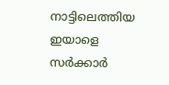നാട്ടിലെത്തിയ ഇയാളെ സര്‍ക്കാര്‍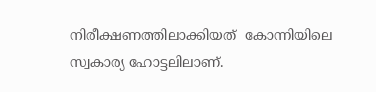നിരീക്ഷണത്തിലാക്കിയത്  കോന്നിയിലെ സ്വകാര്യ ഹോട്ടലിലാണ്.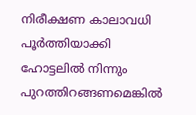നിരീക്ഷണ കാലാവധി പൂര്‍ത്തിയാക്കി  ഹോട്ടലില്‍ നിന്നും പുറത്തിറങ്ങണമെങ്കില്‍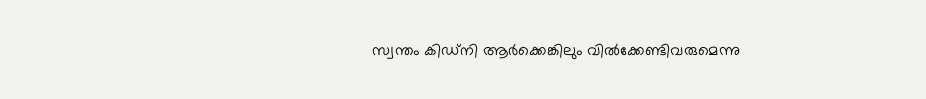സ്വന്തം കിഡ്നി ആര്‍ക്കെങ്കിലും വില്‍ക്കേണ്ടിവരുമെന്നു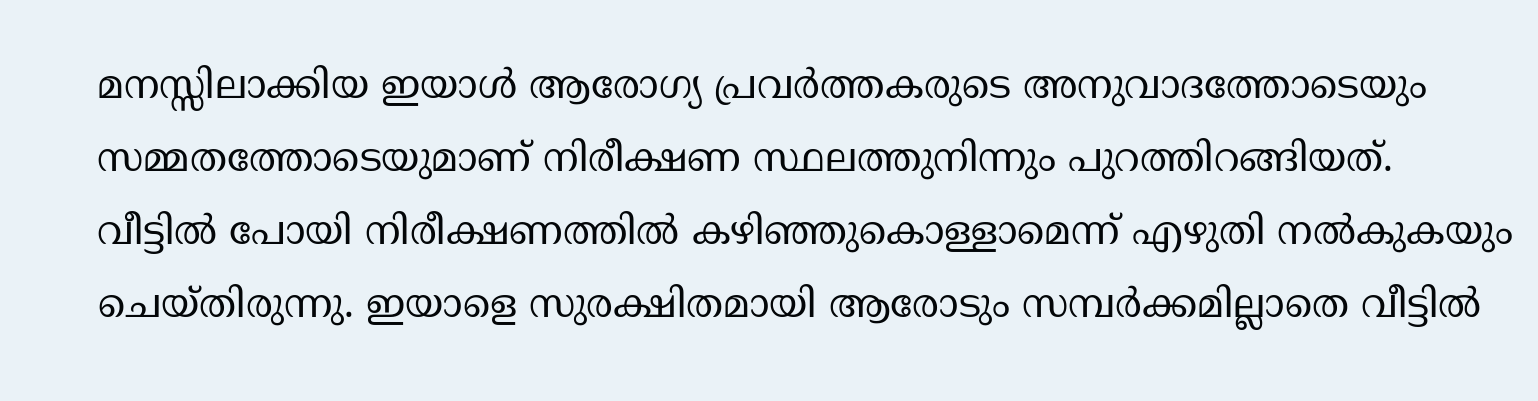മനസ്സിലാക്കിയ ഇയാള്‍ ആരോഗ്യ പ്രവര്‍ത്തകരുടെ അനുവാദത്തോടെയും സമ്മതത്തോടെയുമാണ് നിരീക്ഷണ സ്ഥലത്തുനിന്നും പുറത്തിറങ്ങിയത്. വീട്ടില്‍ പോയി നിരീക്ഷണത്തില്‍ കഴിഞ്ഞുകൊള്ളാമെന്ന് എഴുതി നല്‍കുകയും ചെയ്തിരുന്നു. ഇയാളെ സുരക്ഷിതമായി ആരോടും സമ്പര്‍ക്കമില്ലാതെ വീട്ടില്‍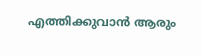എത്തിക്കുവാന്‍ ആരും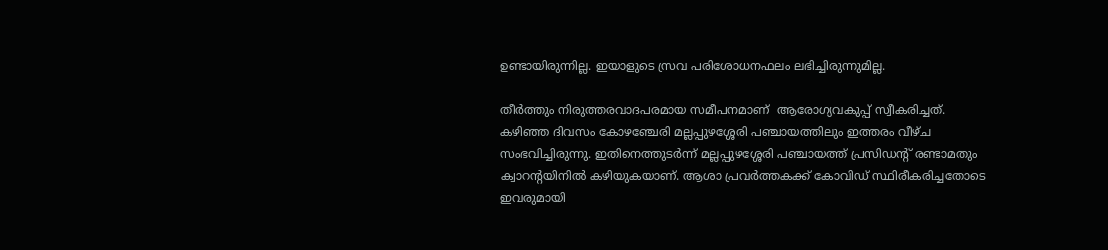ഉണ്ടായിരുന്നില്ല. ഇയാളുടെ സ്രവ പരിശോധനഫലം ലഭിച്ചിരുന്നുമില്ല.

തീര്‍ത്തും നിരുത്തരവാദപരമായ സമീപനമാണ്  ആരോഗ്യവകുപ്പ് സ്വീകരിച്ചത്. കഴിഞ്ഞ ദിവസം കോഴഞ്ചേരി മല്ലപ്പുഴശ്ശേരി പഞ്ചായത്തിലും ഇത്തരം വീഴ്ച സംഭവിച്ചിരുന്നു. ഇതിനെത്തുടര്‍ന്ന് മല്ലപ്പുഴശ്ശേരി പഞ്ചായത്ത് പ്രസിഡന്റ് രണ്ടാമതും ക്വാറന്റയിനില്‍ കഴിയുകയാണ്. ആശാ പ്രവര്‍ത്തകക്ക് കോവിഡ്‌ സ്ഥിരീകരിച്ചതോടെ ഇവരുമായി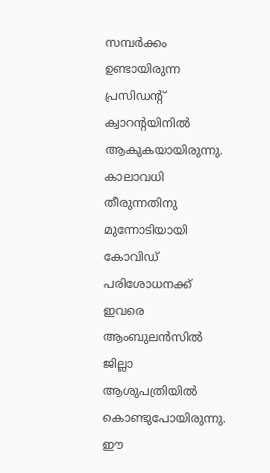സമ്പര്‍ക്കം ഉണ്ടായിരുന്ന പ്രസിഡന്റ് ക്വാറന്റയിനില്‍ ആകുകയായിരുന്നു. കാലാവധി തീരുന്നതിനു മുന്നോടിയായി കോവിഡ്‌ പരിശോധനക്ക് ഇവരെ ആംബുലന്‍സില്‍ ജില്ലാ ആശുപത്രിയില്‍ കൊണ്ടുപോയിരുന്നു. ഈ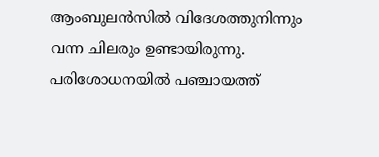ആംബുലന്‍സില്‍ വിദേശത്തുനിന്നും വന്ന ചിലരും ഉണ്ടായിരുന്നു. പരിശോധനയില്‍ പഞ്ചായത്ത്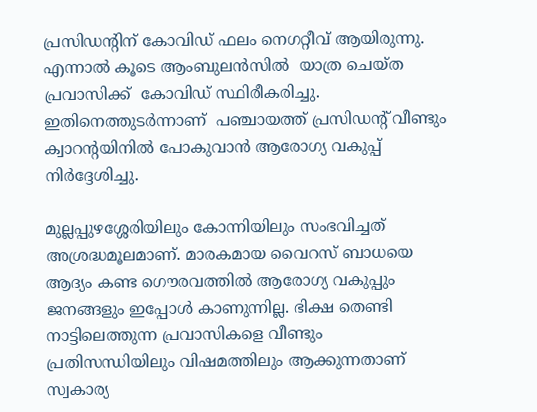പ്രസിഡന്റിന് കോവിഡ്‌ ഫലം നെഗറ്റീവ് ആയിരുന്നു. എന്നാല്‍ കൂടെ ആംബുലന്‍സില്‍  യാത്ര ചെയ്ത പ്രവാസിക്ക്  കോവിഡ്‌ സ്ഥിരീകരിച്ചു. ഇതിനെത്തുടര്‍ന്നാണ്  പഞ്ചായത്ത് പ്രസിഡന്റ് വീണ്ടും ക്വാറന്റയിനില്‍ പോകുവാന്‍ ആരോഗ്യ വകുപ്പ് നിര്‍ദ്ദേശിച്ചു.

മുല്ലപ്പുഴശ്ശേരിയിലും കോന്നിയിലും സംഭവിച്ചത് അശ്രദ്ധമൂലമാണ്. മാരകമായ വൈറസ് ബാധയെ ആദ്യം കണ്ട ഗൌരവത്തില്‍ ആരോഗ്യ വകുപ്പും ജനങ്ങളും ഇപ്പോള്‍ കാണുന്നില്ല. ഭിക്ഷ തെണ്ടി നാട്ടിലെത്തുന്ന പ്രവാസികളെ വീണ്ടും പ്രതിസന്ധിയിലും വിഷമത്തിലും ആക്കുന്നതാണ് സ്വകാര്യ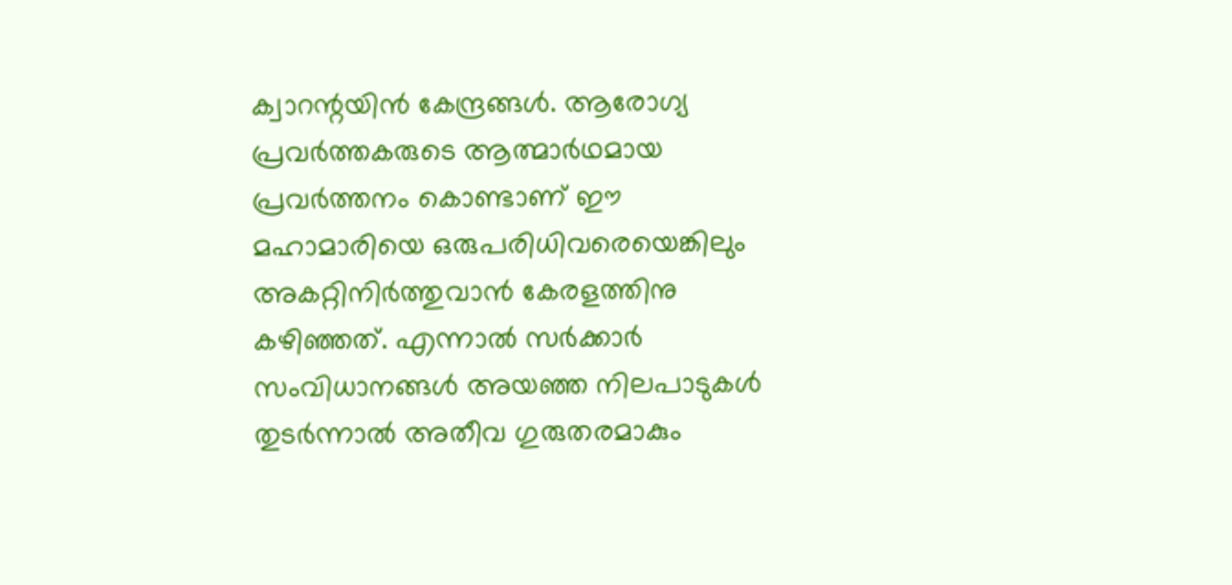ക്വാറന്റയിന്‍ കേന്ദ്രങ്ങള്‍. ആരോഗ്യ പ്രവര്‍ത്തകരുടെ ആത്മാര്‍ഥമായ പ്രവര്‍ത്തനം കൊണ്ടാണ് ഈ മഹാമാരിയെ ഒരുപരിധിവരെയെങ്കിലും  അകറ്റിനിര്‍ത്തുവാന്‍ കേരളത്തിനു കഴിഞ്ഞത്. എന്നാല്‍ സര്‍ക്കാര്‍ സംവിധാനങ്ങള്‍ അയഞ്ഞ നിലപാടുകള്‍ തുടര്‍ന്നാല്‍ അതീവ ഗുരുതരമാകും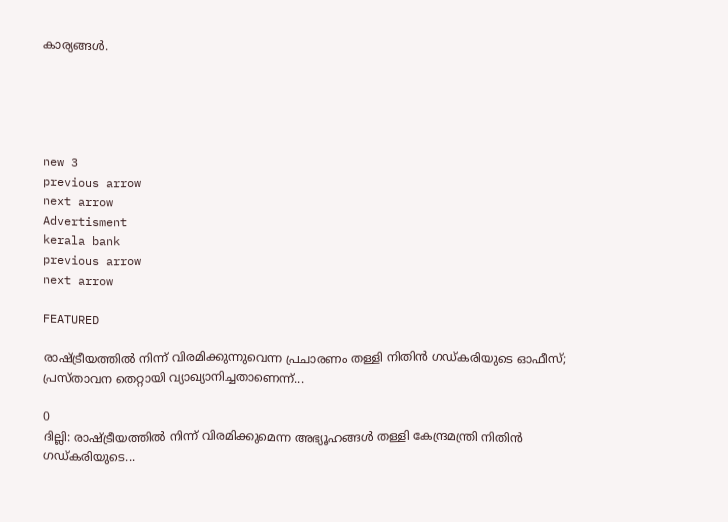കാര്യങ്ങള്‍.





new 3
previous arrow
next arrow
Advertisment
kerala bank
previous arrow
next arrow

FEATURED

രാഷ്ട്രീയത്തിൽ നിന്ന് വിരമിക്കുന്നുവെന്ന പ്രചാരണം തള്ളി നിതിൻ ഗഡ്കരിയുടെ ഓഫീസ്; പ്രസ്താവന തെറ്റായി വ്യാഖ്യാനിച്ചതാണെന്ന്...

0
ദില്ലി: രാഷ്ട്രീയത്തിൽ നിന്ന് വിരമിക്കുമെന്ന അഭ്യൂഹങ്ങൾ തള്ളി കേന്ദ്രമന്ത്രി നിതിൻ ഗഡ്കരിയുടെ...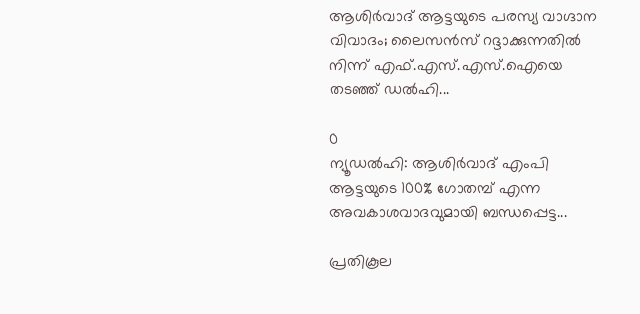ആശിർവാദ് ആട്ടയുടെ പരസ്യ വാഗ്ദാന വിവാദം; ലൈസൻസ് റദ്ദാക്കുന്നതിൽ നിന്ന് എഫ്.എസ്.എസ്.ഐയെ തടഞ്ഞ് ഡൽഹി...

0
ന്യൂഡല്‍ഹി: ആശിര്‍വാദ് എംപി ആട്ടയുടെ 100% ഗോതമ്പ് എന്ന അവകാശവാദവുമായി ബന്ധപ്പെട്ട...

പ്രതികൂല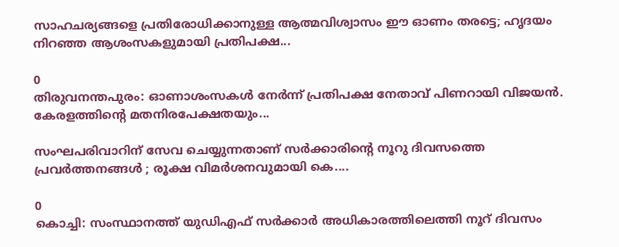സാഹചര്യങ്ങളെ പ്രതിരോധിക്കാനുള്ള ആത്മവിശ്വാസം ഈ ഓണം തരട്ടെ; ഹൃദയം നിറഞ്ഞ ആശംസകളുമായി പ്രതിപക്ഷ...

0
തിരുവനന്തപുരം: ഓണാശംസകള്‍ നേര്‍ന്ന് പ്രതിപക്ഷ നേതാവ് പിണറായി വിജയന്‍. കേരളത്തിന്റെ മതനിരപേക്ഷതയും...

സംഘപരിവാറിന് സേവ ചെയ്യുന്നതാണ് സർക്കാരിന്റെ നൂറു ദിവസത്തെ പ്രവർത്തനങ്ങൾ ; രൂക്ഷ വിമർശനവുമായി കെ....

0
കൊച്ചി: സംസ്ഥാനത്ത് യുഡിഎഫ് സര്‍ക്കാര്‍ അധികാരത്തിലെത്തി നൂറ് ദിവസം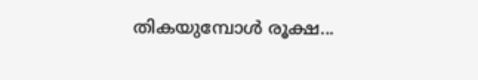തികയുമ്പോള്‍ രൂക്ഷ...